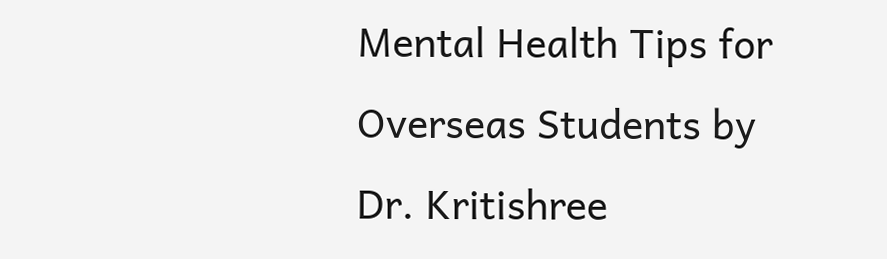Mental Health Tips for Overseas Students by Dr. Kritishree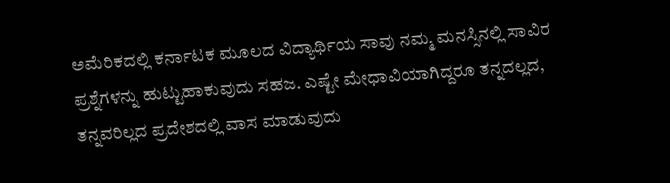ಅಮೆರಿಕದಲ್ಲಿ ಕರ್ನಾಟಕ ಮೂಲದ ವಿದ್ಯಾರ್ಥಿಯ ಸಾವು ನಮ್ಮ ಮನಸ್ಸಿನಲ್ಲಿ ಸಾವಿರ ಪ್ರಶ್ನೆಗಳನ್ನು ಹುಟ್ಟುಹಾಕುವುದು ಸಹಜ. ಎಷ್ಟೇ ಮೇಧಾವಿಯಾಗಿದ್ದರೂ ತನ್ನದಲ್ಲದ, ತನ್ನವರಿಲ್ಲದ ಪ್ರದೇಶದಲ್ಲಿ ವಾಸ ಮಾಡುವುದು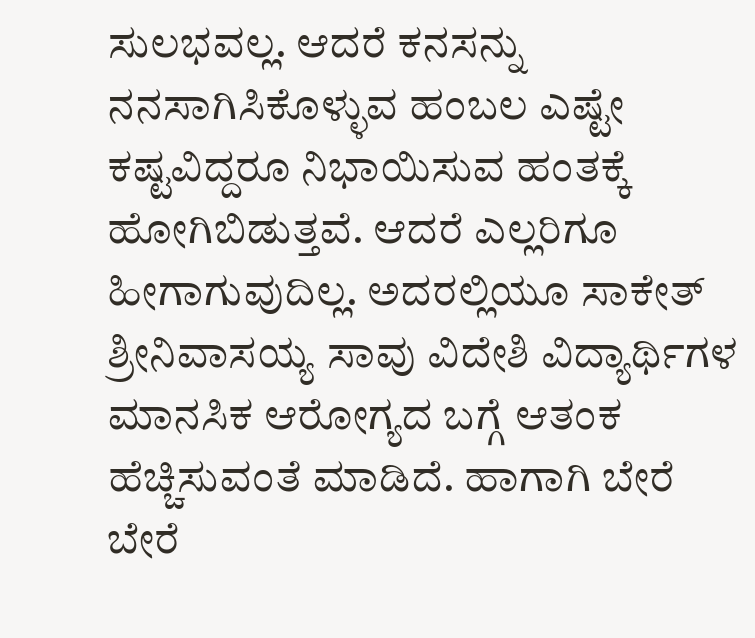ಸುಲಭವಲ್ಲ. ಆದರೆ ಕನಸನ್ನು ನನಸಾಗಿಸಿಕೊಳ್ಳುವ ಹಂಬಲ ಎಷ್ಟೇ ಕಷ್ಟವಿದ್ದರೂ ನಿಭಾಯಿಸುವ ಹಂತಕ್ಕೆ ಹೋಗಿಬಿಡುತ್ತವೆ. ಆದರೆ ಎಲ್ಲರಿಗೂ ಹೀಗಾಗುವುದಿಲ್ಲ. ಅದರಲ್ಲಿಯೂ ಸಾಕೇತ್ ಶ್ರೀನಿವಾಸಯ್ಯ ಸಾವು ವಿದೇಶಿ ವಿದ್ಯಾರ್ಥಿಗಳ ಮಾನಸಿಕ ಆರೋಗ್ಯದ ಬಗ್ಗೆ ಆತಂಕ ಹೆಚ್ಚಿಸುವಂತೆ ಮಾಡಿದೆ. ಹಾಗಾಗಿ ಬೇರೆ ಬೇರೆ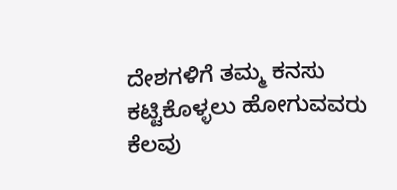ದೇಶಗಳಿಗೆ ತಮ್ಮ ಕನಸು ಕಟ್ಟಿಕೊಳ್ಳಲು ಹೋಗುವವರು ಕೆಲವು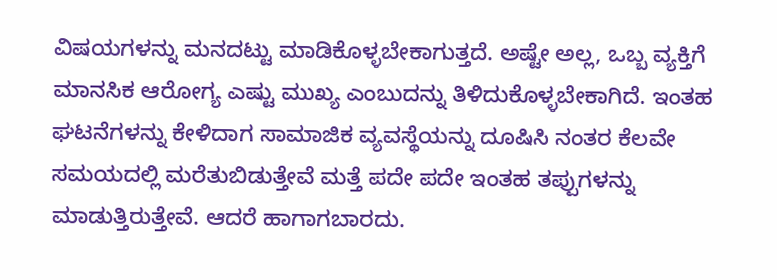ವಿಷಯಗಳನ್ನು ಮನದಟ್ಟು ಮಾಡಿಕೊಳ್ಳಬೇಕಾಗುತ್ತದೆ. ಅಷ್ಟೇ ಅಲ್ಲ, ಒಬ್ಬ ವ್ಯಕ್ತಿಗೆ ಮಾನಸಿಕ ಆರೋಗ್ಯ ಎಷ್ಟು ಮುಖ್ಯ ಎಂಬುದನ್ನು ತಿಳಿದುಕೊಳ್ಳಬೇಕಾಗಿದೆ. ಇಂತಹ ಘಟನೆಗಳನ್ನು ಕೇಳಿದಾಗ ಸಾಮಾಜಿಕ ವ್ಯವಸ್ಥೆಯನ್ನು ದೂಷಿಸಿ ನಂತರ ಕೆಲವೇ ಸಮಯದಲ್ಲಿ ಮರೆತುಬಿಡುತ್ತೇವೆ ಮತ್ತೆ ಪದೇ ಪದೇ ಇಂತಹ ತಪ್ಪುಗಳನ್ನು ಮಾಡುತ್ತಿರುತ್ತೇವೆ. ಆದರೆ ಹಾಗಾಗಬಾರದು.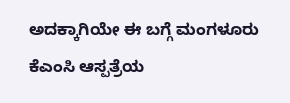ಅದಕ್ಕಾಗಿಯೇ ಈ ಬಗ್ಗೆ ಮಂಗಳೂರು ಕೆಎಂಸಿ ಆಸ್ಪತ್ರೆಯ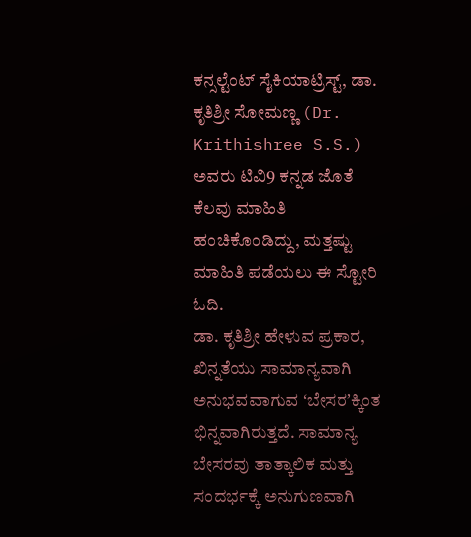ಕನ್ಸಲ್ಟೆಂಟ್ ಸೈಕಿಯಾಟ್ರಿಸ್ಟ್, ಡಾ. ಕೃತಿಶ್ರೀ ಸೋಮಣ್ಣ (Dr. Krithishree S.S.) ಅವರು ಟಿವಿ9 ಕನ್ನಡ ಜೊತೆ ಕೆಲವು ಮಾಹಿತಿ ಹಂಚಿಕೊಂಡಿದ್ದು, ಮತ್ತಷ್ಟು ಮಾಹಿತಿ ಪಡೆಯಲು ಈ ಸ್ಟೋರಿ ಓದಿ.
ಡಾ. ಕೃತಿಶ್ರೀ ಹೇಳುವ ಪ್ರಕಾರ, ಖಿನ್ನತೆಯು ಸಾಮಾನ್ಯವಾಗಿ ಅನುಭವವಾಗುವ ʻಬೇಸರʼಕ್ಕಿಂತ ಭಿನ್ನವಾಗಿರುತ್ತದೆ. ಸಾಮಾನ್ಯ ಬೇಸರವು ತಾತ್ಕಾಲಿಕ ಮತ್ತು ಸಂದರ್ಭಕ್ಕೆ ಅನುಗುಣವಾಗಿ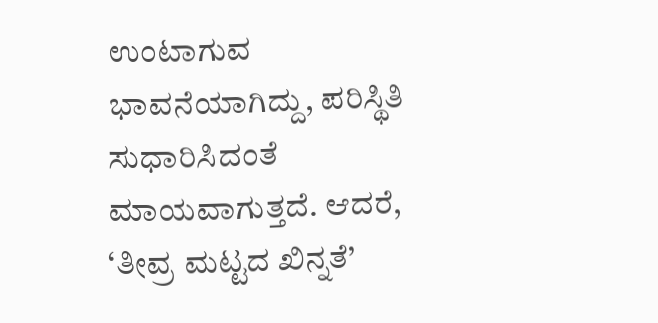ಉಂಟಾಗುವ ಭಾವನೆಯಾಗಿದ್ದು, ಪರಿಸ್ಥಿತಿ ಸುಧಾರಿಸಿದಂತೆ ಮಾಯವಾಗುತ್ತದೆ. ಆದರೆ, ‘ತೀವ್ರ ಮಟ್ಟದ ಖಿನ್ನತೆ’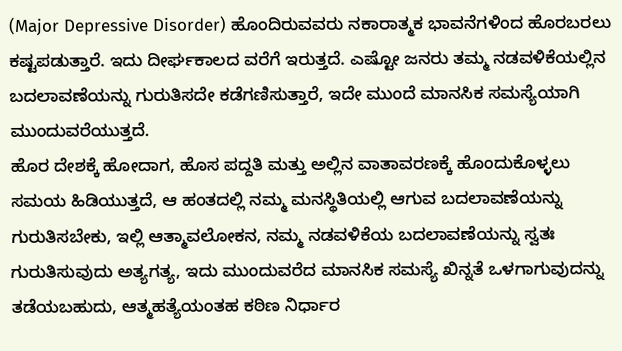(Major Depressive Disorder) ಹೊಂದಿರುವವರು ನಕಾರಾತ್ಮಕ ಭಾವನೆಗಳಿಂದ ಹೊರಬರಲು ಕಷ್ಟಪಡುತ್ತಾರೆ. ಇದು ದೀರ್ಘಕಾಲದ ವರೆಗೆ ಇರುತ್ತದೆ. ಎಷ್ಟೋ ಜನರು ತಮ್ಮ ನಡವಳಿಕೆಯಲ್ಲಿನ ಬದಲಾವಣೆಯನ್ನು ಗುರುತಿಸದೇ ಕಡೆಗಣಿಸುತ್ತಾರೆ, ಇದೇ ಮುಂದೆ ಮಾನಸಿಕ ಸಮಸ್ಯೆಯಾಗಿ ಮುಂದುವರೆಯುತ್ತದೆ.
ಹೊರ ದೇಶಕ್ಕೆ ಹೋದಾಗ, ಹೊಸ ಪದ್ದತಿ ಮತ್ತು ಅಲ್ಲಿನ ವಾತಾವರಣಕ್ಕೆ ಹೊಂದುಕೊಳ್ಳಲು ಸಮಯ ಹಿಡಿಯುತ್ತದೆ, ಆ ಹಂತದಲ್ಲಿ ನಮ್ಮ ಮನಸ್ಥಿತಿಯಲ್ಲಿ ಆಗುವ ಬದಲಾವಣೆಯನ್ನು ಗುರುತಿಸಬೇಕು, ಇಲ್ಲಿ ಆತ್ಮಾವಲೋಕನ, ನಮ್ಮ ನಡವಳಿಕೆಯ ಬದಲಾವಣೆಯನ್ನು ಸ್ವತಃ ಗುರುತಿಸುವುದು ಅತ್ಯಗತ್ಯ, ಇದು ಮುಂದುವರೆದ ಮಾನಸಿಕ ಸಮಸ್ಯೆ ಖಿನ್ನತೆ ಒಳಗಾಗುವುದನ್ನು ತಡೆಯಬಹುದು, ಆತ್ಮಹತ್ಯೆಯಂತಹ ಕಠಿಣ ನಿರ್ಧಾರ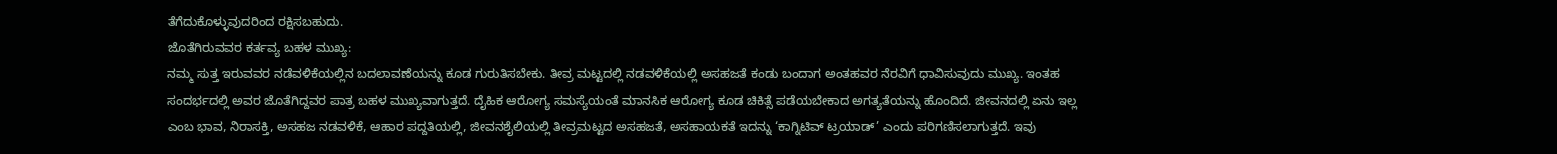ತೆಗೆದುಕೊಳ್ಳುವುದರಿಂದ ರಕ್ಷಿಸಬಹುದು.
ಜೊತೆಗಿರುವವರ ಕರ್ತವ್ಯ ಬಹಳ ಮುಖ್ಯ:
ನಮ್ಮ ಸುತ್ತ ಇರುವವರ ನಡೆವಳಿಕೆಯಲ್ಲಿನ ಬದಲಾವಣೆಯನ್ನು ಕೂಡ ಗುರುತಿಸಬೇಕು. ತೀವ್ರ ಮಟ್ಟದಲ್ಲಿ ನಡವಳಿಕೆಯಲ್ಲಿ ಅಸಹಜತೆ ಕಂಡು ಬಂದಾಗ ಅಂತಹವರ ನೆರವಿಗೆ ಧಾವಿಸುವುದು ಮುಖ್ಯ. ಇಂತಹ ಸಂದರ್ಭದಲ್ಲಿ ಅವರ ಜೊತೆಗಿದ್ದವರ ಪಾತ್ರ ಬಹಳ ಮುಖ್ಯವಾಗುತ್ತದೆ. ದೈಹಿಕ ಆರೋಗ್ಯ ಸಮಸ್ಯೆಯಂತೆ ಮಾನಸಿಕ ಆರೋಗ್ಯ ಕೂಡ ಚಿಕಿತ್ಸೆ ಪಡೆಯಬೇಕಾದ ಅಗತ್ಯತೆಯನ್ನು ಹೊಂದಿದೆ. ಜೀವನದಲ್ಲಿ ಏನು ಇಲ್ಲ ಎಂಬ ಭಾವ, ನಿರಾಸಕ್ತಿ, ಅಸಹಜ ನಡವಳಿಕೆ, ಆಹಾರ ಪದ್ದತಿಯಲ್ಲಿ, ಜೀವನಶೈಲಿಯಲ್ಲಿ ತೀವ್ರಮಟ್ಟದ ಅಸಹಜತೆ, ಅಸಹಾಯಕತೆ ಇದನ್ನು ‘ಕಾಗ್ನಿಟಿವ್ ಟ್ರಯಾಡ್’ ಎಂದು ಪರಿಗಣಿಸಲಾಗುತ್ತದೆ. ಇವು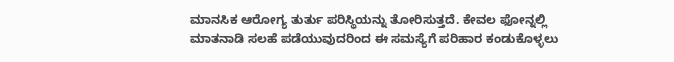ಮಾನಸಿಕ ಆರೋಗ್ಯ ತುರ್ತು ಪರಿಸ್ಥಿಯನ್ನು ತೋರಿಸುತ್ತದೆ. ಕೇವಲ ಫೋನ್ನಲ್ಲಿ ಮಾತನಾಡಿ ಸಲಹೆ ಪಡೆಯುವುದರಿಂದ ಈ ಸಮಸ್ಯೆಗೆ ಪರಿಹಾರ ಕಂಡುಕೊಳ್ಳಲು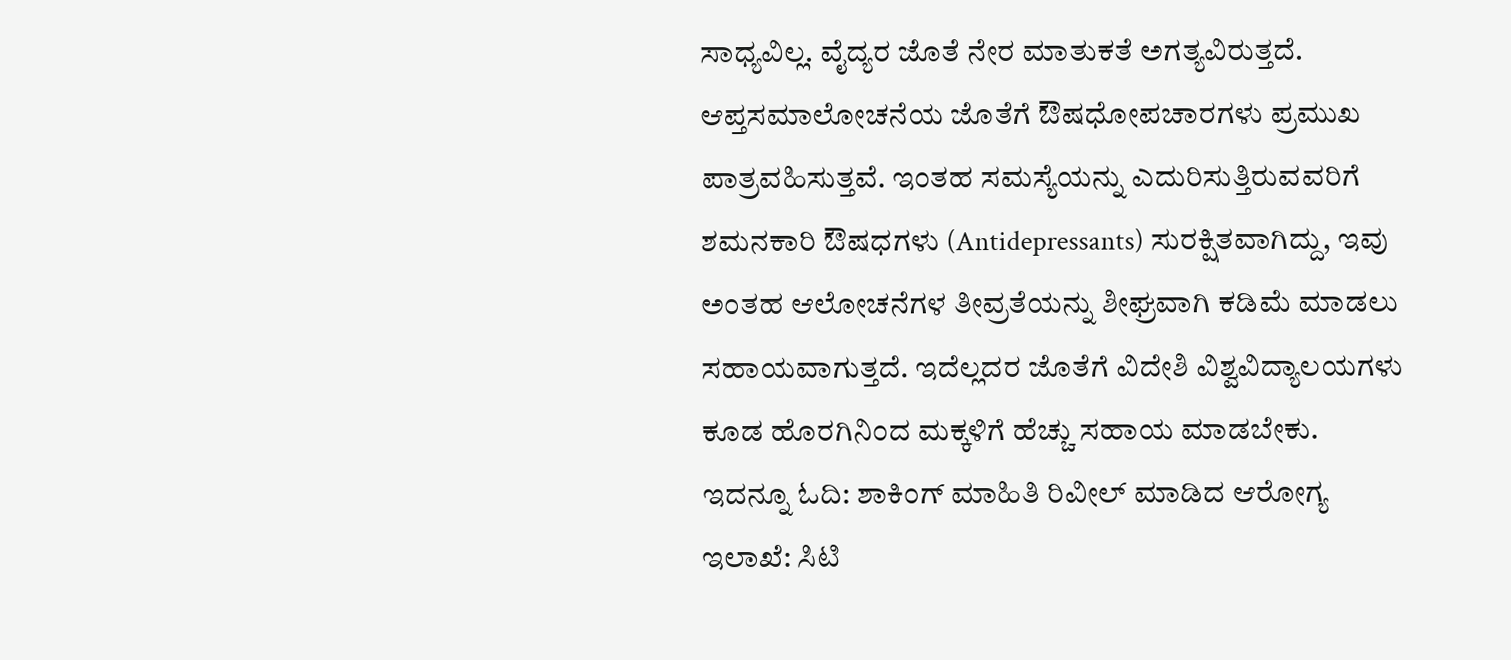ಸಾಧ್ಯವಿಲ್ಲ. ವೈದ್ಯರ ಜೊತೆ ನೇರ ಮಾತುಕತೆ ಅಗತ್ಯವಿರುತ್ತದೆ. ಆಪ್ತಸಮಾಲೋಚನೆಯ ಜೊತೆಗೆ ಔಷಧೋಪಚಾರಗಳು ಪ್ರಮುಖ ಪಾತ್ರವಹಿಸುತ್ತವೆ. ಇಂತಹ ಸಮಸ್ಯೆಯನ್ನು ಎದುರಿಸುತ್ತಿರುವವರಿಗೆ ಶಮನಕಾರಿ ಔಷಧಗಳು (Antidepressants) ಸುರಕ್ಷಿತವಾಗಿದ್ದು, ಇವು ಅಂತಹ ಆಲೋಚನೆಗಳ ತೀವ್ರತೆಯನ್ನು ಶೀಘ್ರವಾಗಿ ಕಡಿಮೆ ಮಾಡಲು ಸಹಾಯವಾಗುತ್ತದೆ. ಇದೆಲ್ಲದರ ಜೊತೆಗೆ ವಿದೇಶಿ ವಿಶ್ವವಿದ್ಯಾಲಯಗಳು ಕೂಡ ಹೊರಗಿನಿಂದ ಮಕ್ಕಳಿಗೆ ಹೆಚ್ಚು ಸಹಾಯ ಮಾಡಬೇಕು.
ಇದನ್ನೂ ಓದಿ: ಶಾಕಿಂಗ್ ಮಾಹಿತಿ ರಿವೀಲ್ ಮಾಡಿದ ಆರೋಗ್ಯ ಇಲಾಖೆ: ಸಿಟಿ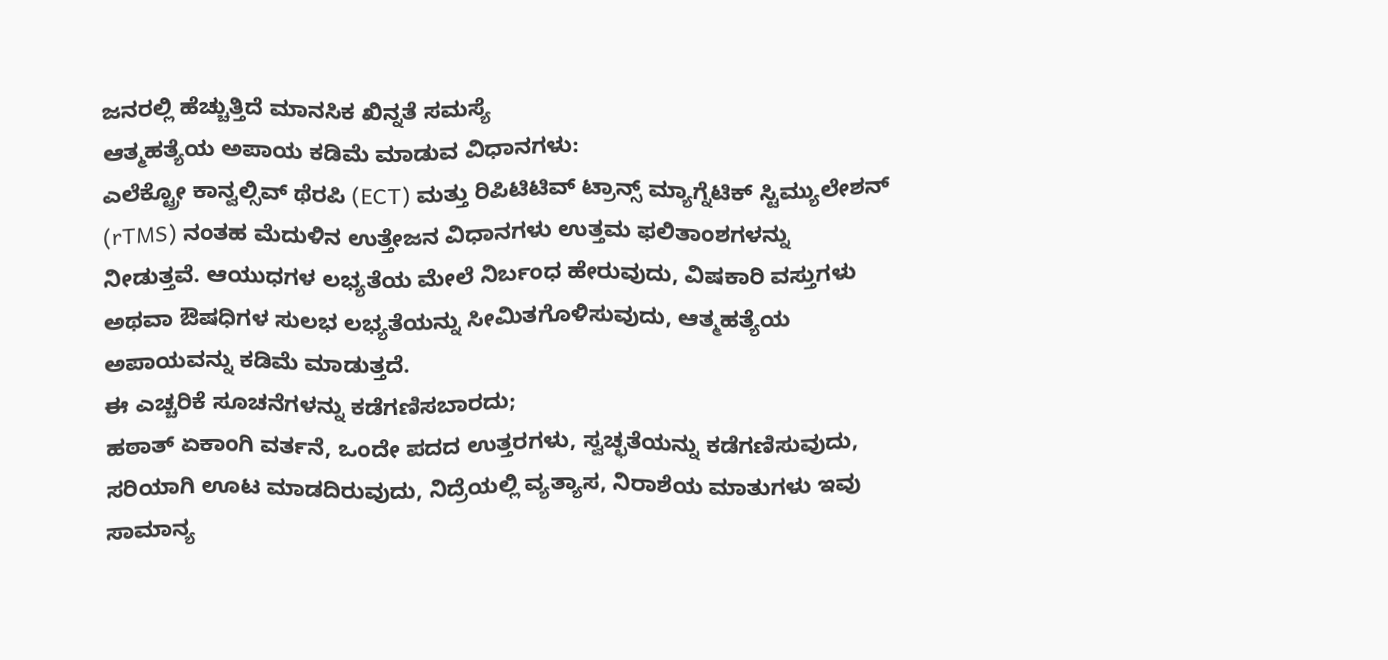ಜನರಲ್ಲಿ ಹೆಚ್ಚುತ್ತಿದೆ ಮಾನಸಿಕ ಖಿನ್ನತೆ ಸಮಸ್ಯೆ
ಆತ್ಮಹತ್ಯೆಯ ಅಪಾಯ ಕಡಿಮೆ ಮಾಡುವ ವಿಧಾನಗಳು:
ಎಲೆಕ್ಟ್ರೋ ಕಾನ್ವಲ್ಸಿವ್ ಥೆರಪಿ (ECT) ಮತ್ತು ರಿಪಿಟಿಟಿವ್ ಟ್ರಾನ್ಸ್ ಮ್ಯಾಗ್ನೆಟಿಕ್ ಸ್ಟಿಮ್ಯುಲೇಶನ್ (rTMS) ನಂತಹ ಮೆದುಳಿನ ಉತ್ತೇಜನ ವಿಧಾನಗಳು ಉತ್ತಮ ಫಲಿತಾಂಶಗಳನ್ನು ನೀಡುತ್ತವೆ. ಆಯುಧಗಳ ಲಭ್ಯತೆಯ ಮೇಲೆ ನಿರ್ಬಂಧ ಹೇರುವುದು, ವಿಷಕಾರಿ ವಸ್ತುಗಳು ಅಥವಾ ಔಷಧಿಗಳ ಸುಲಭ ಲಭ್ಯತೆಯನ್ನು ಸೀಮಿತಗೊಳಿಸುವುದು, ಆತ್ಮಹತ್ಯೆಯ ಅಪಾಯವನ್ನು ಕಡಿಮೆ ಮಾಡುತ್ತದೆ.
ಈ ಎಚ್ಚರಿಕೆ ಸೂಚನೆಗಳನ್ನು ಕಡೆಗಣಿಸಬಾರದು;
ಹಠಾತ್ ಏಕಾಂಗಿ ವರ್ತನೆ, ಒಂದೇ ಪದದ ಉತ್ತರಗಳು, ಸ್ವಚ್ಛತೆಯನ್ನು ಕಡೆಗಣಿಸುವುದು, ಸರಿಯಾಗಿ ಊಟ ಮಾಡದಿರುವುದು, ನಿದ್ರೆಯಲ್ಲಿ ವ್ಯತ್ಯಾಸ, ನಿರಾಶೆಯ ಮಾತುಗಳು ಇವು ಸಾಮಾನ್ಯ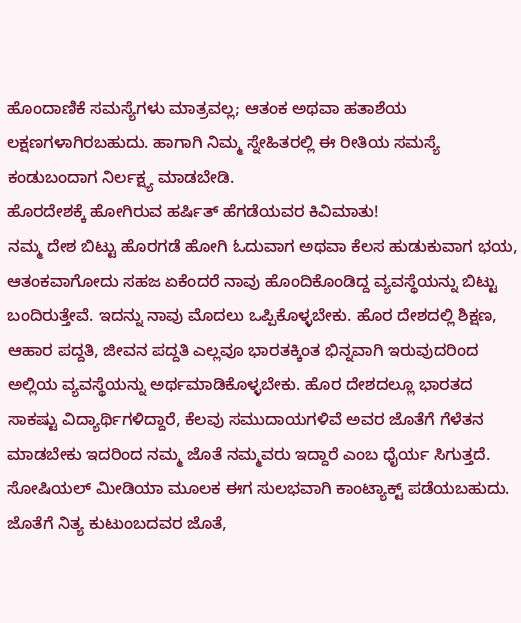ಹೊಂದಾಣಿಕೆ ಸಮಸ್ಯೆಗಳು ಮಾತ್ರವಲ್ಲ; ಆತಂಕ ಅಥವಾ ಹತಾಶೆಯ ಲಕ್ಷಣಗಳಾಗಿರಬಹುದು. ಹಾಗಾಗಿ ನಿಮ್ಮ ಸ್ನೇಹಿತರಲ್ಲಿ ಈ ರೀತಿಯ ಸಮಸ್ಯೆ ಕಂಡುಬಂದಾಗ ನಿರ್ಲಕ್ಷ್ಯ ಮಾಡಬೇಡಿ.
ಹೊರದೇಶಕ್ಕೆ ಹೋಗಿರುವ ಹರ್ಷಿತ್ ಹೆಗಡೆಯವರ ಕಿವಿಮಾತು!
ನಮ್ಮ ದೇಶ ಬಿಟ್ಟು ಹೊರಗಡೆ ಹೋಗಿ ಓದುವಾಗ ಅಥವಾ ಕೆಲಸ ಹುಡುಕುವಾಗ ಭಯ, ಆತಂಕವಾಗೋದು ಸಹಜ ಏಕೆಂದರೆ ನಾವು ಹೊಂದಿಕೊಂಡಿದ್ದ ವ್ಯವಸ್ಥೆಯನ್ನು ಬಿಟ್ಟು ಬಂದಿರುತ್ತೇವೆ. ಇದನ್ನು ನಾವು ಮೊದಲು ಒಪ್ಪಿಕೊಳ್ಳಬೇಕು. ಹೊರ ದೇಶದಲ್ಲಿ ಶಿಕ್ಷಣ, ಆಹಾರ ಪದ್ದತಿ, ಜೀವನ ಪದ್ದತಿ ಎಲ್ಲವೂ ಭಾರತಕ್ಕಿಂತ ಭಿನ್ನವಾಗಿ ಇರುವುದರಿಂದ ಅಲ್ಲಿಯ ವ್ಯವಸ್ಥೆಯನ್ನು ಅರ್ಥಮಾಡಿಕೊಳ್ಳಬೇಕು. ಹೊರ ದೇಶದಲ್ಲೂ ಭಾರತದ ಸಾಕಷ್ಟು ವಿದ್ಯಾರ್ಥಿಗಳಿದ್ದಾರೆ, ಕೆಲವು ಸಮುದಾಯಗಳಿವೆ ಅವರ ಜೊತೆಗೆ ಗೆಳೆತನ ಮಾಡಬೇಕು ಇದರಿಂದ ನಮ್ಮ ಜೊತೆ ನಮ್ಮವರು ಇದ್ದಾರೆ ಎಂಬ ಧೈರ್ಯ ಸಿಗುತ್ತದೆ. ಸೋಷಿಯಲ್ ಮೀಡಿಯಾ ಮೂಲಕ ಈಗ ಸುಲಭವಾಗಿ ಕಾಂಟ್ಯಾಕ್ಟ್ ಪಡೆಯಬಹುದು. ಜೊತೆಗೆ ನಿತ್ಯ ಕುಟುಂಬದವರ ಜೊತೆ,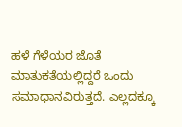ಹಳೆ ಗೆಳೆಯರ ಜೊತೆ ಮಾತುಕತೆಯಲ್ಲಿದ್ದರೆ ಒಂದು ಸಮಾಧಾನವಿರುತ್ತದೆ. ಎಲ್ಲದಕ್ಕೂ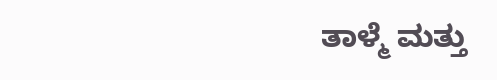ತಾಳ್ಮೆ ಮತ್ತು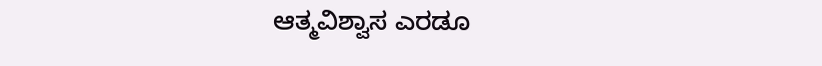ಆತ್ಮವಿಶ್ವಾಸ ಎರಡೂ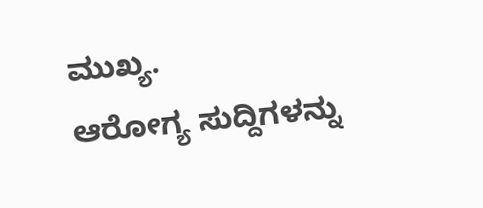ಮುಖ್ಯ.
ಆರೋಗ್ಯ ಸುದ್ದಿಗಳನ್ನು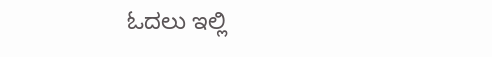ಓದಲು ಇಲ್ಲಿ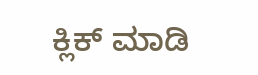ಕ್ಲಿಕ್ ಮಾಡಿ